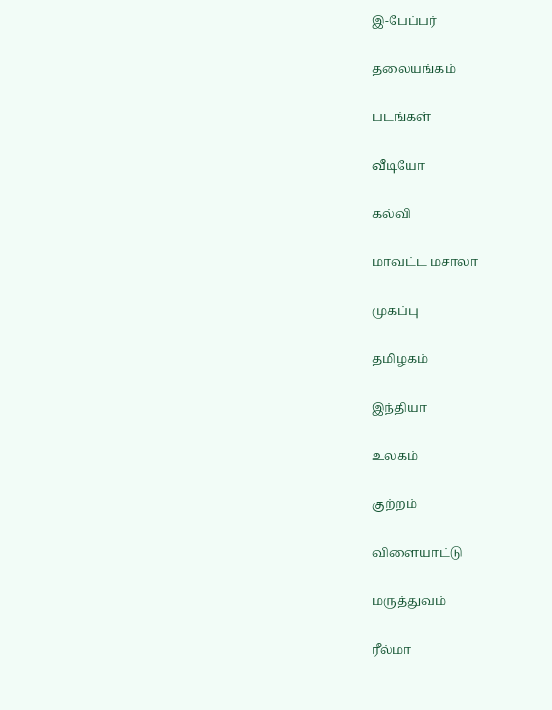இ-பேப்பர்

தலையங்கம்

படங்கள்

வீடியோ

கல்வி

மாவட்ட மசாலா

முகப்பு

தமிழகம்

இந்தியா

உலகம்

குற்றம்

விளையாட்டு

மருத்துவம்

ரீல்மா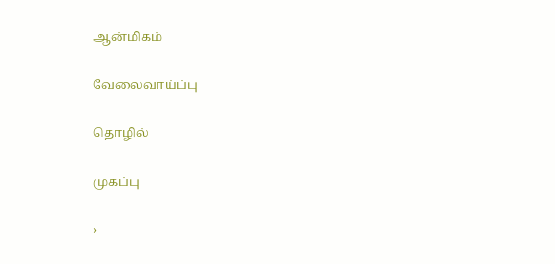ஆன்மிகம்

வேலைவாய்ப்பு

தொழில்

முகப்பு

›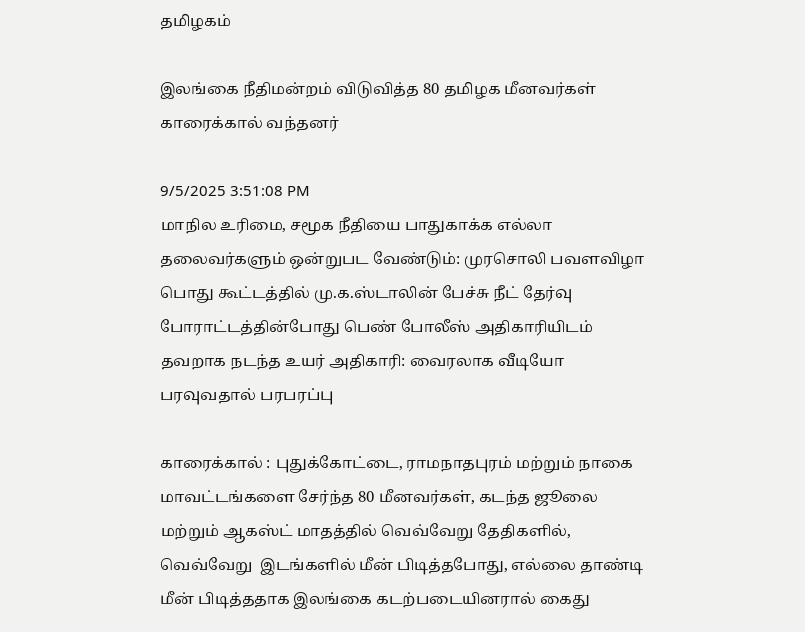தமிழகம்

இலங்கை நீதிமன்றம் விடுவித்த 80 தமிழக மீனவர்கள் காரைக்கால் வந்தனர்

9/5/2025 3:51:08 PM
மாநில உரிமை, சமூக நீதியை பாதுகாக்க எல்லா தலைவர்களும் ஒன்றுபட வேண்டும்: முரசொலி பவளவிழா பொது கூட்டத்தில் மு.க.ஸ்டாலின் பேச்சு நீட் தேர்வு போராட்டத்தின்போது பெண் போலீஸ் அதிகாரியிடம் தவறாக நடந்த உயர் அதிகாரி: வைரலாக வீடியோ பரவுவதால் பரபரப்பு

காரைக்கால் : புதுக்கோட்டை, ராமநாதபுரம் மற்றும் நாகை மாவட்டங்களை சேர்ந்த 80 மீனவர்கள், கடந்த ஜூலை மற்றும் ஆகஸ்ட் மாதத்தில் வெவ்வேறு தேதிகளில், வெவ்வேறு  இடங்களில் மீன் பிடித்தபோது, எல்லை தாண்டி மீன் பிடித்ததாக இலங்கை கடற்படையினரால் கைது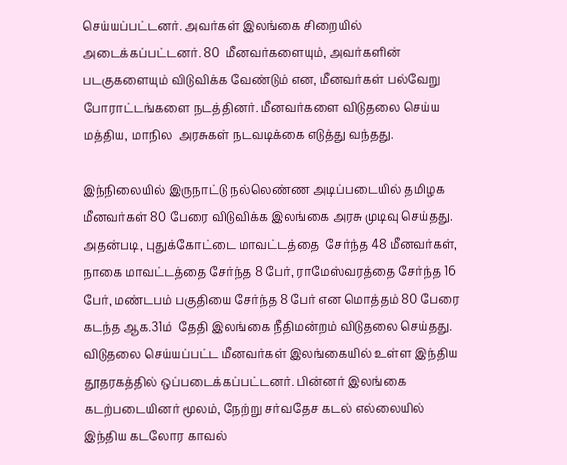செய்யப்பட்டனர். அவர்கள் இலங்கை சிறையில் அடைக்கப்பட்டனர். 80  மீனவர்களையும், அவர்களின் படகுகளையும் விடுவிக்க வேண்டும் என, மீனவர்கள் பல்வேறு போராட்டங்களை நடத்தினர். மீனவர்களை விடுதலை செய்ய மத்திய, மாநில  அரசுகள் நடவடிக்கை எடுத்து வந்தது.

இந்நிலையில் இருநாட்டு நல்லெண்ண அடிப்படையில் தமிழக மீனவர்கள் 80 பேரை விடுவிக்க இலங்கை அரசு முடிவு செய்தது. அதன்படி, புதுக்கோட்டை மாவட்டத்தை  சேர்ந்த 48 மீனவர்கள், நாகை மாவட்டத்தை சேர்ந்த 8 பேர், ராமேஸ்வரத்தை சேர்ந்த 16 பேர், மண்டபம் பகுதியை சேர்ந்த 8 பேர் என மொத்தம் 80 பேரை கடந்த ஆக.31ம்  தேதி இலங்கை நீதிமன்றம் விடுதலை செய்தது. விடுதலை செய்யப்பட்ட மீனவர்கள் இலங்கையில் உள்ள இந்திய தூதரகத்தில் ஒப்படைக்கப்பட்டனர். பின்னர் இலங்கை  கடற்படையினர் மூலம், நேற்று சர்வதேச கடல் எல்லையில் இந்திய கடலோர காவல்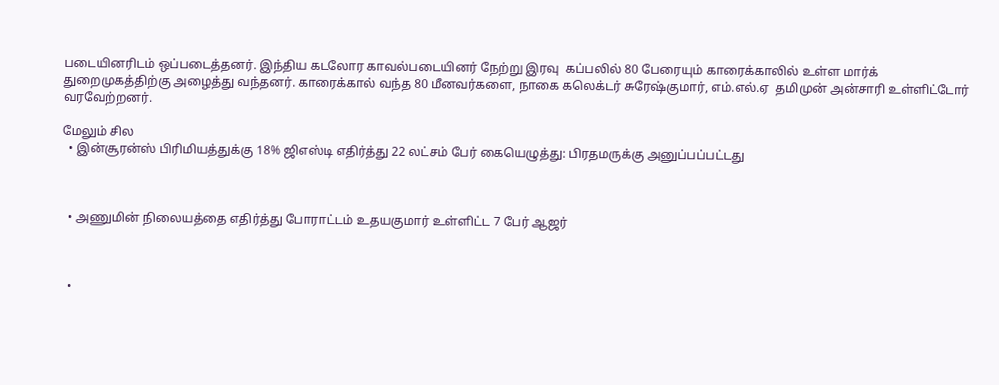படையினரிடம் ஒப்படைத்தனர். இந்திய கடலோர காவல்படையினர் நேற்று இரவு  கப்பலில் 80 பேரையும் காரைக்காலில் உள்ள மார்க் துறைமுகத்திற்கு அழைத்து வந்தனர். காரைக்கால் வந்த 80 மீனவர்களை, நாகை கலெக்டர் சுரேஷ்குமார், எம்.எல்.ஏ  தமிமுன் அன்சாரி உள்ளிட்டோர் வரவேற்றனர்.

மேலும் சில
  • இன்சூரன்ஸ் பிரிமியத்துக்கு 18% ஜிஎஸ்டி எதிர்த்து 22 லட்சம் பேர் கையெழுத்து: பிரதமருக்கு அனுப்பப்பட்டது



  • அணுமின் நிலையத்தை எதிர்த்து போராட்டம் உதயகுமார் உள்ளிட்ட 7 பேர் ஆஜர்



  •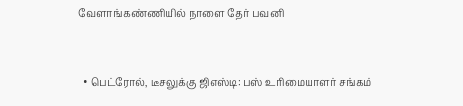வேளாங்கண்ணியில் நாளை தேர் பவனி



  • பெட்ரோல், டீசலுக்கு ஜிஎஸ்டி: பஸ் உரிமையாளர் சங்கம்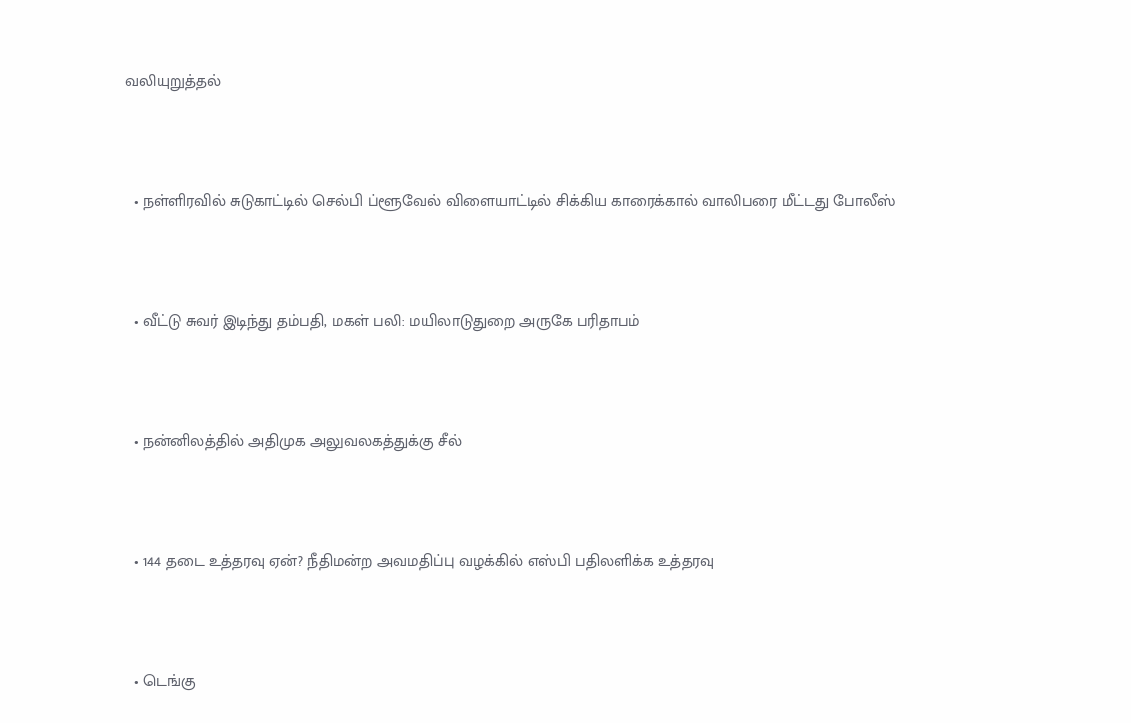வலியுறுத்தல்



  • நள்ளிரவில் சுடுகாட்டில் செல்பி ப்ளூவேல் விளையாட்டில் சிக்கிய காரைக்கால் வாலிபரை மீட்டது போலீஸ்



  • வீட்டு சுவர் இடிந்து தம்பதி, மகள் பலி: மயிலாடுதுறை அருகே பரிதாபம்



  • நன்னிலத்தில் அதிமுக அலுவலகத்துக்கு சீல்



  • 144 தடை உத்தரவு ஏன்? நீதிமன்ற அவமதிப்பு வழக்கில் எஸ்பி பதிலளிக்க உத்தரவு



  • டெங்கு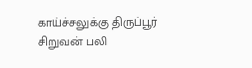காய்ச்சலுக்கு திருப்பூர் சிறுவன் பலி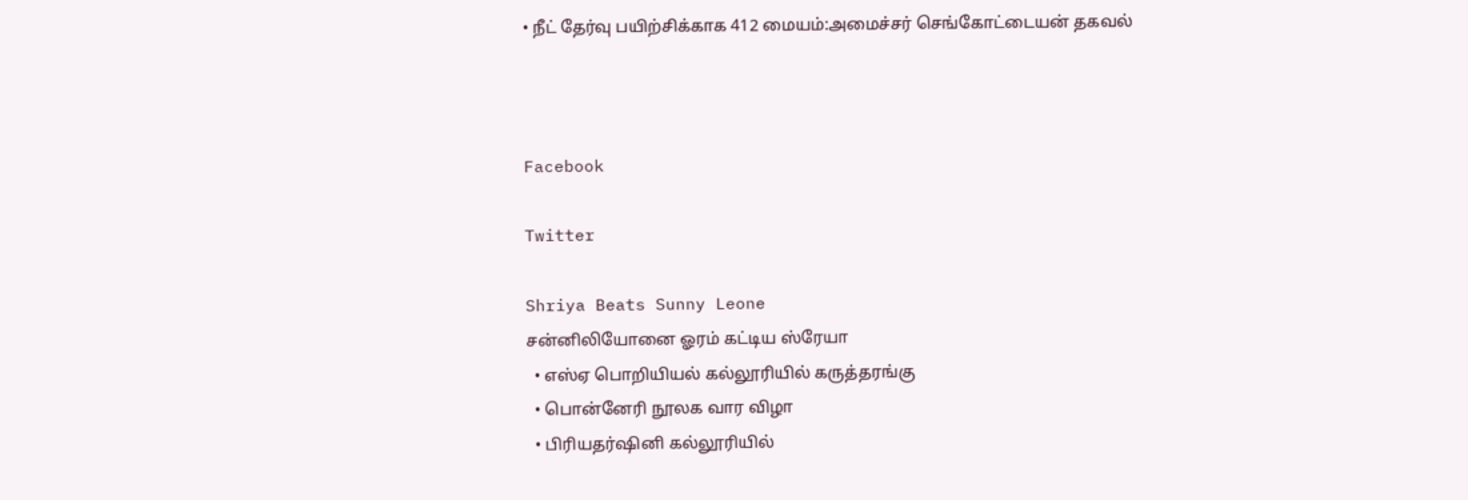• நீட் தேர்வு பயிற்சிக்காக 412 மையம்:அமைச்சர் செங்கோட்டையன் தகவல்



Facebook

Twitter

Shriya Beats Sunny Leone
சன்னிலியோனை ஓரம் கட்டிய ஸ்ரேயா
  • எஸ்ஏ பொறியியல் கல்லூரியில் கருத்தரங்கு
  • பொன்னேரி நூலக வார விழா
  • பிரியதர்ஷினி கல்லூரியில்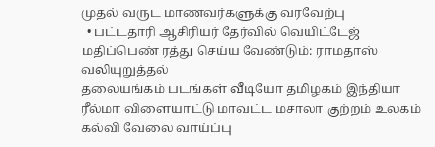முதல் வருட மாணவர்களுக்கு வரவேற்பு
  • பட்டதாரி ஆசிரியர் தேர்வில் வெயிட்டேஜ் மதிப்பெண் ரத்து செய்ய வேண்டும்: ராமதாஸ் வலியுறுத்தல்
தலையங்கம் படங்கள் வீடியோ தமிழகம் இந்தியா ரீல்மா விளையாட்டு மாவட்ட மசாலா குற்றம் உலகம் கல்வி வேலை வாய்ப்பு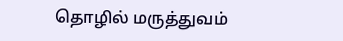தொழில் மருத்துவம்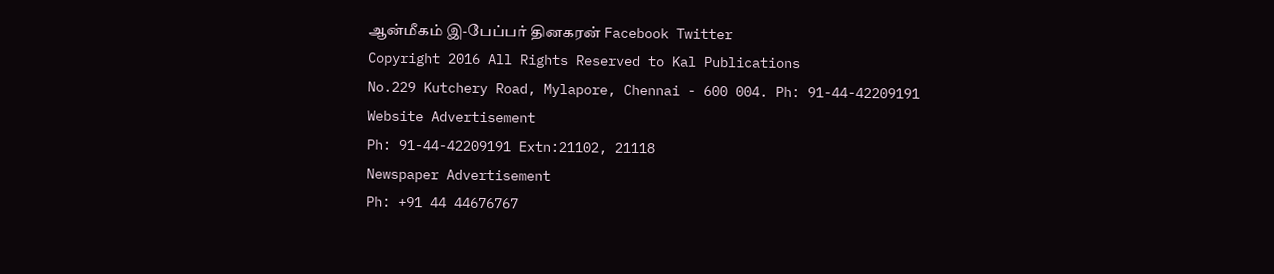ஆன்மீகம் இ-பேப்பர் தினகரன் Facebook Twitter
Copyright 2016 All Rights Reserved to Kal Publications
No.229 Kutchery Road, Mylapore, Chennai - 600 004. Ph: 91-44-42209191
Website Advertisement
Ph: 91-44-42209191 Extn:21102, 21118
Newspaper Advertisement
Ph: +91 44 44676767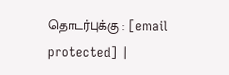தொடர்புக்கு : [email protected] |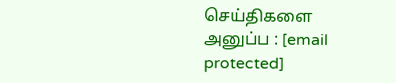செய்திகளை அனுப்ப : [email protected]